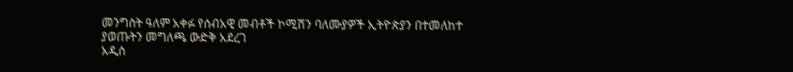መንግስት ዓለም አቀፉ የሰብአዊ መብቶች ኮሚሽን ባለሙያዎች ኢትዮጵያን በተመለከተ ያወጡትን መግለጫ ውድቅ አደረገ
አዲስ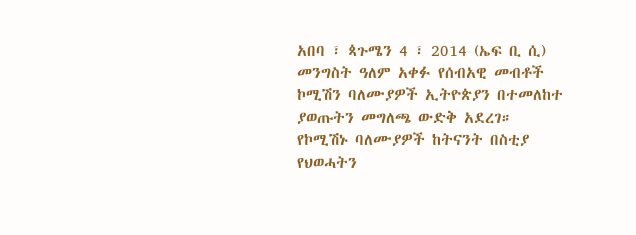አበባ ፣ ጳጉሜን 4 ፣ 2014 (ኤፍ ቢ ሲ) መንግስት ዓለም አቀፉ የሰብአዊ መብቶች ኮሚሽን ባለሙያዎች ኢትዮጵያን በተመለከተ ያወጡትን መግለጫ ውድቅ አደረገ።
የኮሚሽኑ ባለሙያዎች ከትናንት በስቲያ የህወሓትን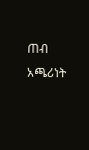ጠብ አጫሪነት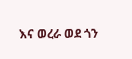እና ወረራ ወደ ጎን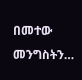በመተው መንግስትን…